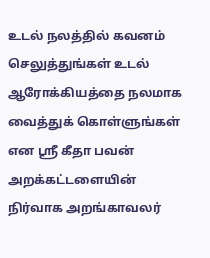உடல் நலத்தில் கவனம் செலுத்துங்கள் உடல் ஆரோக்கியத்தை நலமாக வைத்துக் கொள்ளுங்கள் என ஸ்ரீ கீதா பவன் அறக்கட்டளையின் நிர்வாக அறங்காவலர்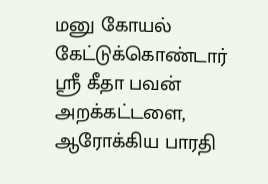மனு கோயல் கேட்டுக்கொண்டார்
ஸ்ரீ கீதா பவன் அறக்கட்டளை, ஆரோக்கிய பாரதி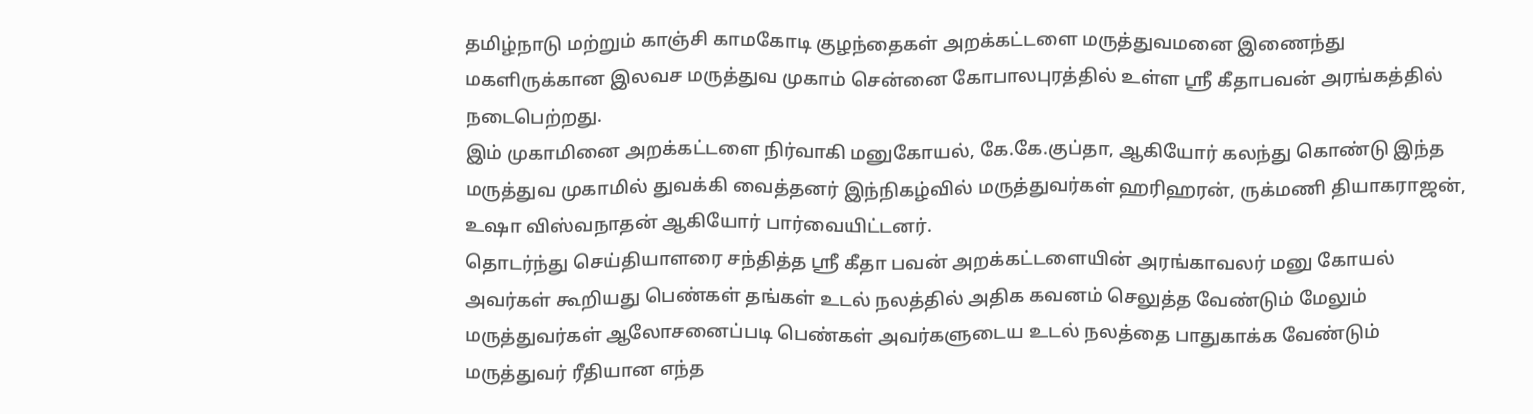தமிழ்நாடு மற்றும் காஞ்சி காமகோடி குழந்தைகள் அறக்கட்டளை மருத்துவமனை இணைந்து மகளிருக்கான இலவச மருத்துவ முகாம் சென்னை கோபாலபுரத்தில் உள்ள ஸ்ரீ கீதாபவன் அரங்கத்தில் நடைபெற்றது.
இம் முகாமினை அறக்கட்டளை நிர்வாகி மனுகோயல், கே.கே.குப்தா, ஆகியோர் கலந்து கொண்டு இந்த மருத்துவ முகாமில் துவக்கி வைத்தனர் இந்நிகழ்வில் மருத்துவர்கள் ஹரிஹரன், ருக்மணி தியாகராஜன், உஷா விஸ்வநாதன் ஆகியோர் பார்வையிட்டனர்.
தொடர்ந்து செய்தியாளரை சந்தித்த ஸ்ரீ கீதா பவன் அறக்கட்டளையின் அரங்காவலர் மனு கோயல் அவர்கள் கூறியது பெண்கள் தங்கள் உடல் நலத்தில் அதிக கவனம் செலுத்த வேண்டும் மேலும் மருத்துவர்கள் ஆலோசனைப்படி பெண்கள் அவர்களுடைய உடல் நலத்தை பாதுகாக்க வேண்டும் மருத்துவர் ரீதியான எந்த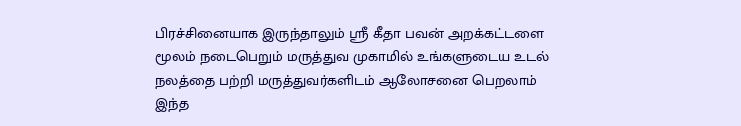பிரச்சினையாக இருந்தாலும் ஸ்ரீ கீதா பவன் அறக்கட்டளை மூலம் நடைபெறும் மருத்துவ முகாமில் உங்களுடைய உடல் நலத்தை பற்றி மருத்துவர்களிடம் ஆலோசனை பெறலாம் இந்த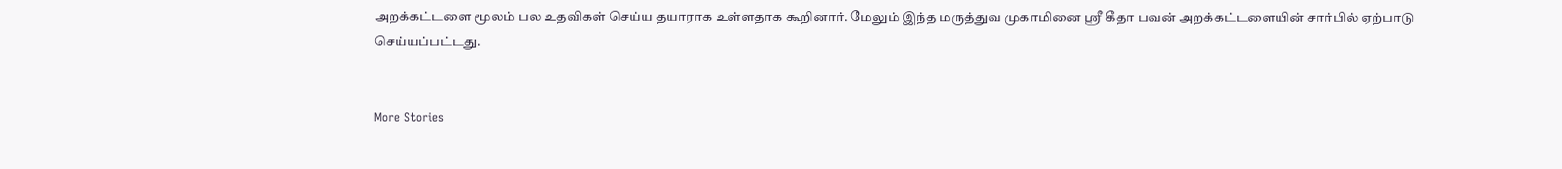அறக்கட்டளை மூலம் பல உதவிகள் செய்ய தயாராக உள்ளதாக கூறினார். மேலும் இந்த மருத்துவ முகாமினை ஸ்ரீ கீதா பவன் அறக்கட்டளையின் சார்பில் ஏற்பாடு செய்யப்பட்டது.


More Stories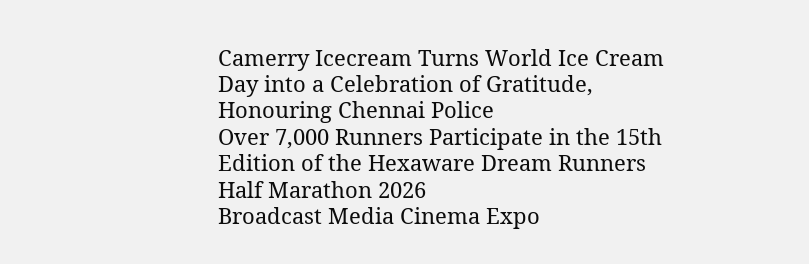Camerry Icecream Turns World Ice Cream Day into a Celebration of Gratitude, Honouring Chennai Police
Over 7,000 Runners Participate in the 15th Edition of the Hexaware Dream Runners Half Marathon 2026
Broadcast Media Cinema Expo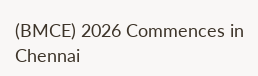(BMCE) 2026 Commences in Chennai